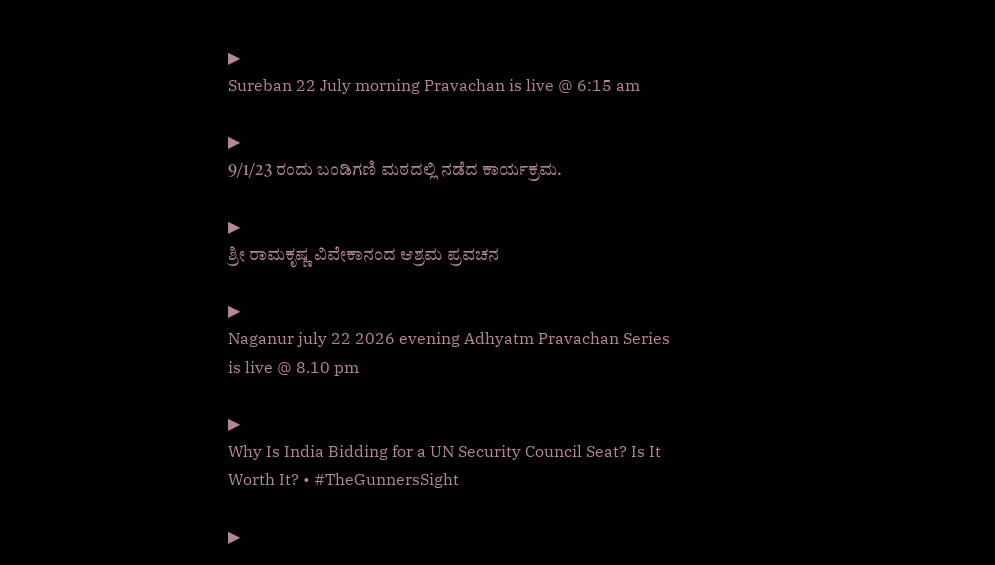▶
Sureban 22 July morning Pravachan is live @ 6:15 am

▶
9/1/23 ರಂದು ಬಂಡಿಗಣಿ ಮಠದಲ್ಲಿ ನಡೆದ ಕಾರ್ಯಕ್ರಮ.

▶
ಶ್ರೀ ರಾಮಕೃಷ್ಣ ವಿವೇಕಾನಂದ ಆಶ್ರಮ ಪ್ರವಚನ

▶
Naganur july 22 2026 evening Adhyatm Pravachan Series is live @ 8.10 pm

▶
Why Is India Bidding for a UN Security Council Seat? Is It Worth It? • #TheGunnersSight

▶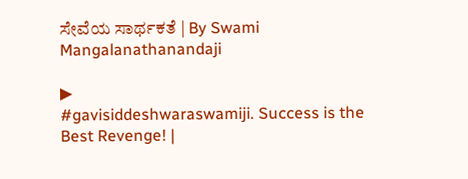ಸೇವೆಯ ಸಾರ್ಥಕತೆ | By Swami Mangalanathanandaji

▶
#gavisiddeshwaraswamiji. Success is the Best Revenge! |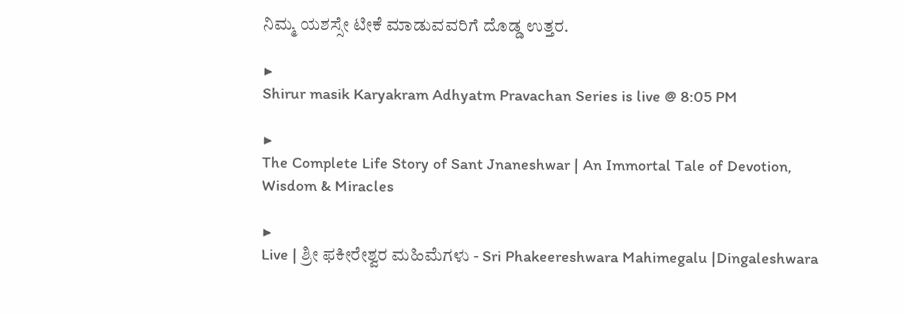ನಿಮ್ಮ ಯಶಸ್ಸೇ ಟೀಕೆ ಮಾಡುವವರಿಗೆ ದೊಡ್ಡ ಉತ್ತರ.

▶
Shirur masik Karyakram Adhyatm Pravachan Series is live @ 8:05 PM

▶
The Complete Life Story of Sant Jnaneshwar | An Immortal Tale of Devotion, Wisdom & Miracles

▶
Live | ಶ್ರೀ ಫಕೀರೇಶ್ವರ ಮಹಿಮೆಗಳು - Sri Phakeereshwara Mahimegalu |Dingaleshwara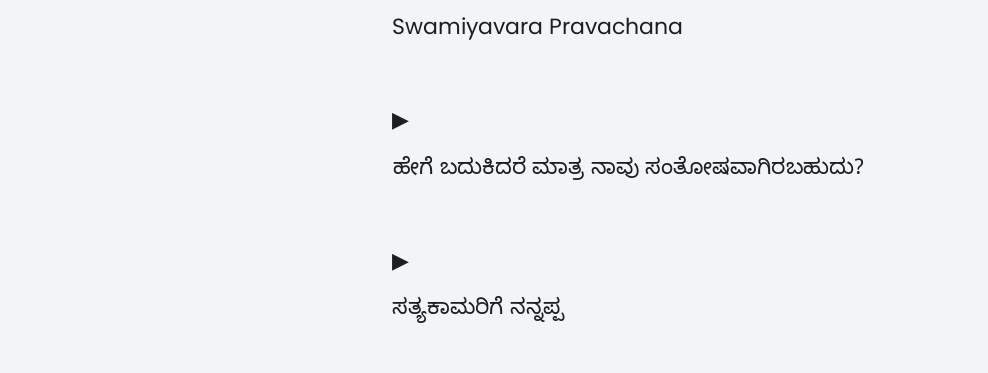Swamiyavara Pravachana

▶
ಹೇಗೆ ಬದುಕಿದರೆ ಮಾತ್ರ ನಾವು ಸಂತೋಷವಾಗಿರಬಹುದು?

▶
ಸತ್ಯಕಾಮರಿಗೆ ನನ್ನಪ್ಪ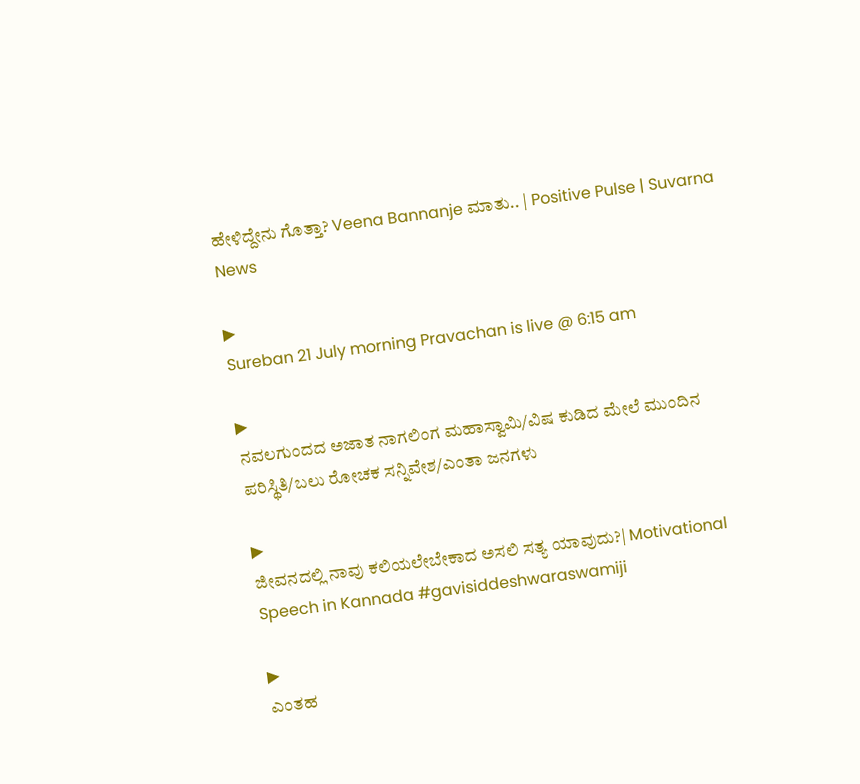ಹೇಳಿದ್ದೇನು ಗೊತ್ತಾ? Veena Bannanje ಮಾತು.. | Positive Pulse | Suvarna News

▶
Sureban 21 July morning Pravachan is live @ 6:15 am

▶
ನವಲಗುಂದದ ಅಜಾತ ನಾಗಲಿಂಗ ಮಹಾಸ್ವಾಮಿ/ವಿಷ ಕುಡಿದ ಮೇಲೆ ಮುಂದಿನ ಪರಿಸ್ಥಿತಿ/ಬಲು ರೋಚಕ ಸನ್ನಿವೇಶ/ಎಂತಾ ಜನಗಳು

▶
ಜೀವನದಲ್ಲಿ ನಾವು ಕಲಿಯಲೇಬೇಕಾದ ಅಸಲಿ ಸತ್ಯ ಯಾವುದು?| Motivational Speech in Kannada #gavisiddeshwaraswamiji

▶
ಎಂತಹ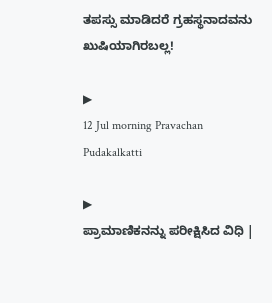ತಪಸ್ಸು ಮಾಡಿದರೆ ಗ್ರಹಸ್ಥನಾದವನು ಖುಷಿಯಾಗಿರಬಲ್ಲ!

▶
12 Jul morning Pravachan Pudakalkatti

▶
ಪ್ರಾಮಾಣಿಕನನ್ನು ಪರೀಕ್ಷಿಸಿದ ವಿಧಿ |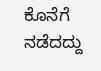ಕೊನೆಗೆ ನಡೆದದ್ದು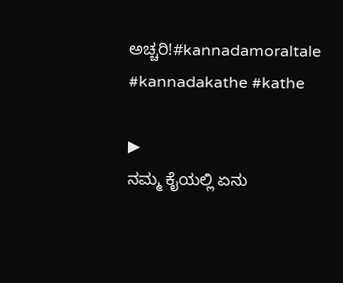ಅಚ್ಚರಿ!#kannadamoraltale #kannadakathe #kathe

▶
ನಮ್ಮ ಕೈಯಲ್ಲಿ ಏನು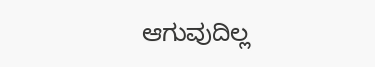ಆಗುವುದಿಲ್ಲ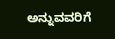ಅನ್ನುವವರಿಗೆ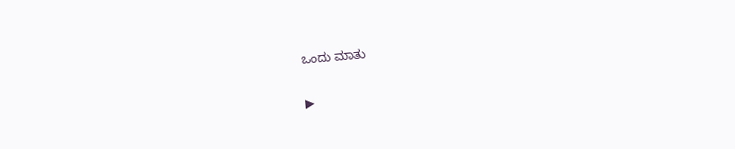ಒಂದು ಮಾತು

▶